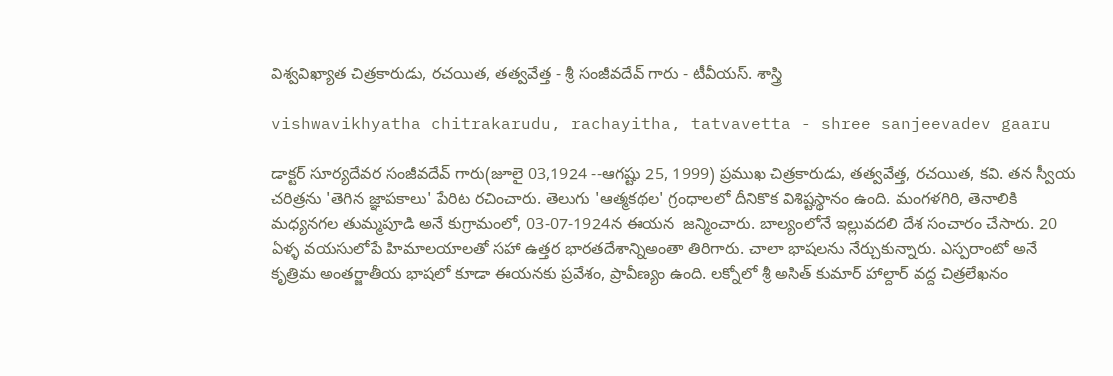విశ్వవిఖ్యాత చిత్రకారుడు, రచయిత, తత్వవేత్త - శ్రీ సంజీవదేవ్ గారు - టీవీయస్. శాస్త్రి

vishwavikhyatha chitrakarudu, rachayitha, tatvavetta - shree sanjeevadev gaaru

డాక్టర్ సూర్యదేవర సంజీవదేవ్ గారు(జూలై 03,1924 --ఆగష్టు 25, 1999) ప్రముఖ చిత్రకారుడు, తత్వవేత్త, రచయిత, కవి. తన స్వీయ చరిత్రను 'తెగిన జ్ఞాపకాలు' పేరిట రచించారు. తెలుగు 'ఆత్మకథల' గ్రంధాలలో దీనికొక విశిష్టస్థానం ఉంది. మంగళగిరి, తెనాలికి మధ్యనగల తుమ్మపూడి అనే కుగ్రామంలో, 03-07-1924న ఈయన  జన్మించారు. బాల్యంలోనే ఇల్లువదలి దేశ సంచారం చేసారు. 20 ఏళ్ళ వయసులోపే హిమాలయాలతో సహా ఉత్తర భారతదేశాన్నిఅంతా తిరిగారు. చాలా భాషలను నేర్చుకున్నారు. ఎస్పరాంటో అనే కృత్రిమ అంతర్జాతీయ భాషలో కూడా ఈయనకు ప్రవేశం, ప్రావీణ్యం ఉంది. లక్నోలో శ్రీ అసిత్ కుమార్ హాల్దార్ వద్ద చిత్రలేఖనం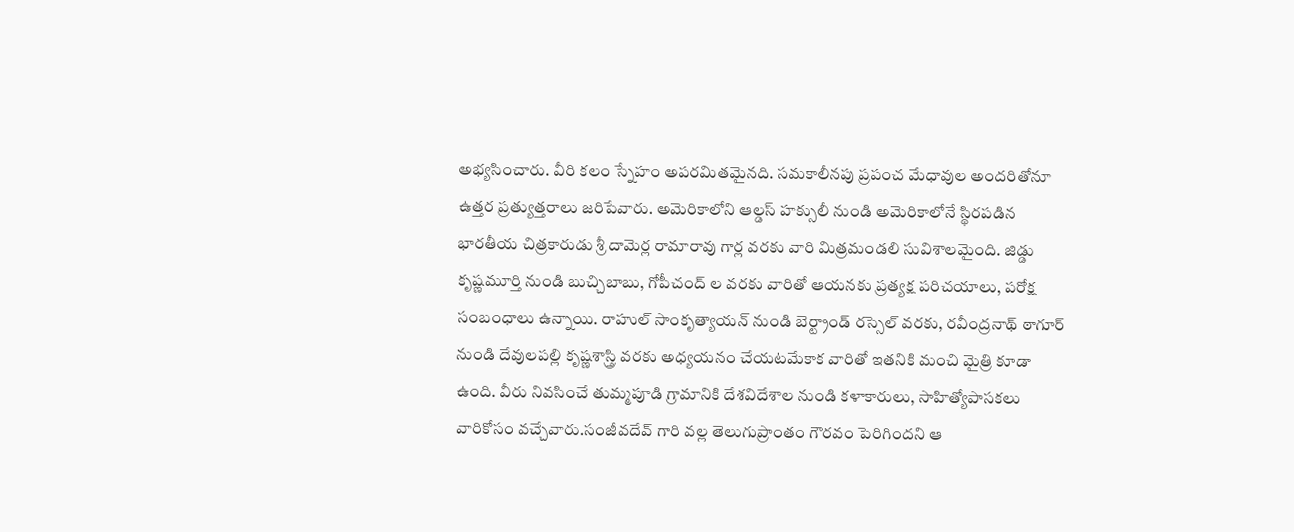అభ్యసించారు. వీరి కలం స్నేహం అపరమితమైనది. సమకాలీనపు ప్రపంచ మేధావుల అందరితోనూ ఉత్తర ప్రత్యుత్తరాలు జరిపేవారు. అమెరికాలోని ఆల్డస్ హక్సులీ నుండి అమెరికాలోనే స్థిరపడిన భారతీయ చిత్రకారుడు శ్రీ దామెర్ల రామారావు గార్ల వరకు వారి మిత్రమండలి సువిశాలమైంది. జిడ్డు కృష్ణమూర్తి నుండి బుచ్చిబాబు, గోపీచంద్ ల వరకు వారితో ఆయనకు ప్రత్యక్ష పరిచయాలు, పరోక్ష సంబంధాలు ఉన్నాయి. రాహుల్ సాంకృత్యాయన్ నుండి బెర్ట్రాండ్ రస్సెల్ వరకు, రవీంద్రనాథ్ ఠాగూర్ నుండి దేవులపల్లి కృష్ణశాస్త్రి వరకు అధ్యయనం చేయటమేకాక వారితో ఇతనికి మంచి మైత్రి కూడా ఉంది. వీరు నివసించే తుమ్మపూడి గ్రామానికి దేశవిదేశాల నుండి కళాకారులు, సాహిత్యోపాసకలు వారికోసం వచ్చేవారు.సంజీవదేవ్ గారి వల్ల తెలుగుప్రాంతం గౌరవం పెరిగిందని ఆ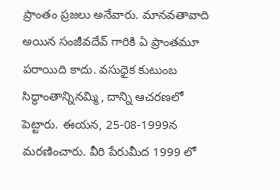ప్రాంతం ప్రజలు అనేవారు. మానవతావాది అయిన సంజీవదేవ్ గారికి ఏ ప్రాంతమూ పరాయిది కాదు. వసుధైక కుటుంబ సిద్ధాంతాన్నినమ్మి, దాన్ని ఆచరణలో పెట్టారు. ఈయన, 25-08-1999న మరణించారు. వీరి పేరుమీద 1999 లో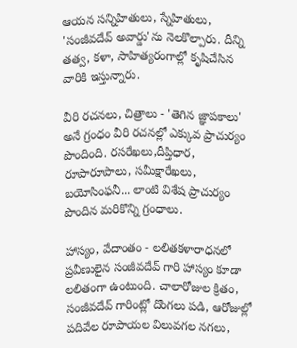ఆయన సన్నిహితులు, స్నేహితులు, 'సంజీవదేవ్ అవార్డు'ను నెలకొల్పారు. దీన్ని తత్వ, కళా, సాహిత్యరంగాల్లో కృషిచేసిన వారికి ఇస్తున్నారు.

వీరి రచనలు, చిత్రాలు - 'తెగిన జ్ఞాపకాలు' అనే గ్రంధం వీరి రచనల్లో ఎక్కువ ప్రాచుర్యం పొందింది. రసరేఖలు,దీప్తిధార, రూపారూపాలు, సమీక్షారేఖలు, బయోసింఫనీ... లాంటి విశేష ప్రాచుర్యం పొందిన మరికొన్ని గ్రంధాలు.

హాస్యం, వేదాంతం - లలితకళారాధనలో ప్రవీణులైన సంజీవదేవ్ గారి హాస్యం కూడా లలితంగా ఉంటుంది. చాలారోజుల క్రితం, సంజీవదేవ్ గారింట్లో దొంగలు పడి, ఆరోజుల్లో పదివేల రూపాయల విలువగల నగలు,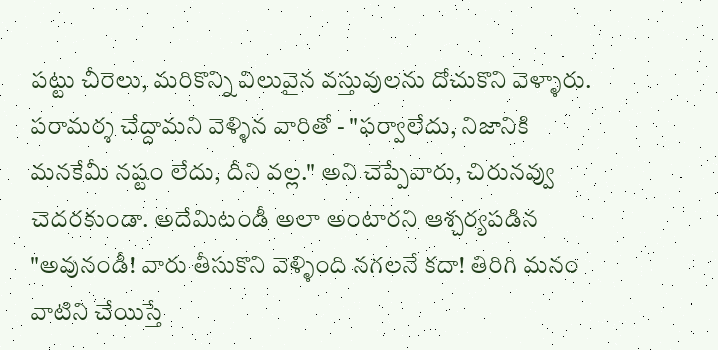పట్టు చీరెలు, మరికొన్ని విలువైన వస్తువులను దోచుకొని వెళ్ళారు. పరామర్శ చేద్దామని వెళ్ళిన వారితో - "ఫర్వాలేదు, నిజానికి మనకేమీ నష్టం లేదు, దీని వల్ల." అని చెప్పేవారు, చిరునవ్వు చెదరకుండా. అదేమిటండీ అలా అంటారని ఆశ్చర్యపడిన "అవునండీ! వారు తీసుకొని వెళ్ళింది నగలనే కదా! తిరిగి మనం వాటిని చేయిస్తే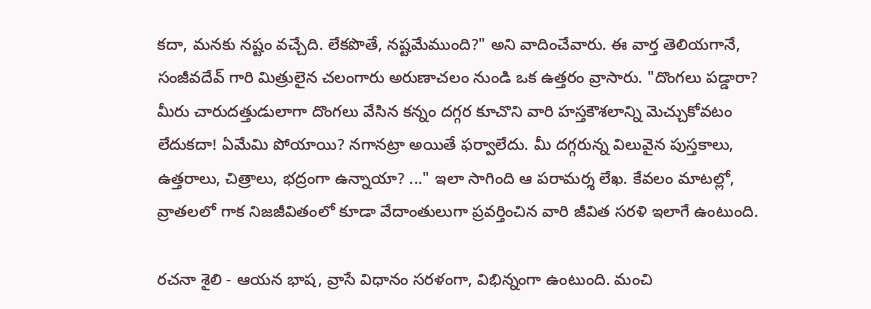కదా, మనకు నష్టం వచ్చేది. లేకపొతే, నష్టమేముంది?" అని వాదించేవారు. ఈ వార్త తెలియగానే, సంజీవదేవ్ గారి మిత్రులైన చలంగారు అరుణాచలం నుండి ఒక ఉత్తరం వ్రాసారు. "దొంగలు పడ్డారా? మీరు చారుదత్తుడులాగా దొంగలు వేసిన కన్నం దగ్గర కూచొని వారి హస్తకౌశలాన్ని మెచ్చుకోవటం లేదుకదా! ఏమేమి పోయాయి? నగానట్రా అయితే ఫర్వాలేదు. మీ దగ్గరున్న విలువైన పుస్తకాలు, ఉత్తరాలు, చిత్రాలు, భద్రంగా ఉన్నాయా? ..." ఇలా సాగింది ఆ పరామర్శ లేఖ. కేవలం మాటల్లో, వ్రాతలలో గాక నిజజీవితంలో కూడా వేదాంతులుగా ప్రవర్తించిన వారి జీవిత సరళి ఇలాగే ఉంటుంది.

రచనా శైలి - ఆయన భాష, వ్రాసే విధానం సరళంగా, విభిన్నంగా ఉంటుంది. మంచి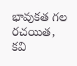భావుకత గల రచయిత, కవి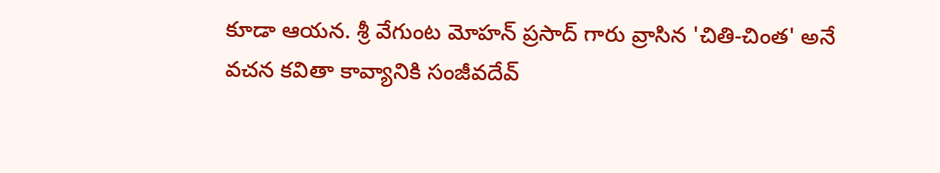కూడా ఆయన. శ్రీ వేగుంట మోహన్ ప్రసాద్ గారు వ్రాసిన 'చితి-చింత' అనే వచన కవితా కావ్యానికి సంజీవదేవ్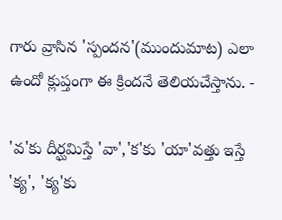గారు వ్రాసిన 'స్పందన'(ముందుమాట) ఎలా ఉందో క్లుప్తంగా ఈ క్రిందనే తెలియచేస్తాను. -

'వ'కు దీర్ఘమిస్తే 'వా','క'కు 'యా'వత్తు ఇస్తే 'క్య', 'క్య'కు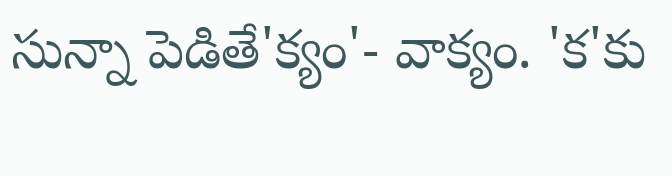సున్నా పెడితే'క్యం'- వాక్యం. 'క'కు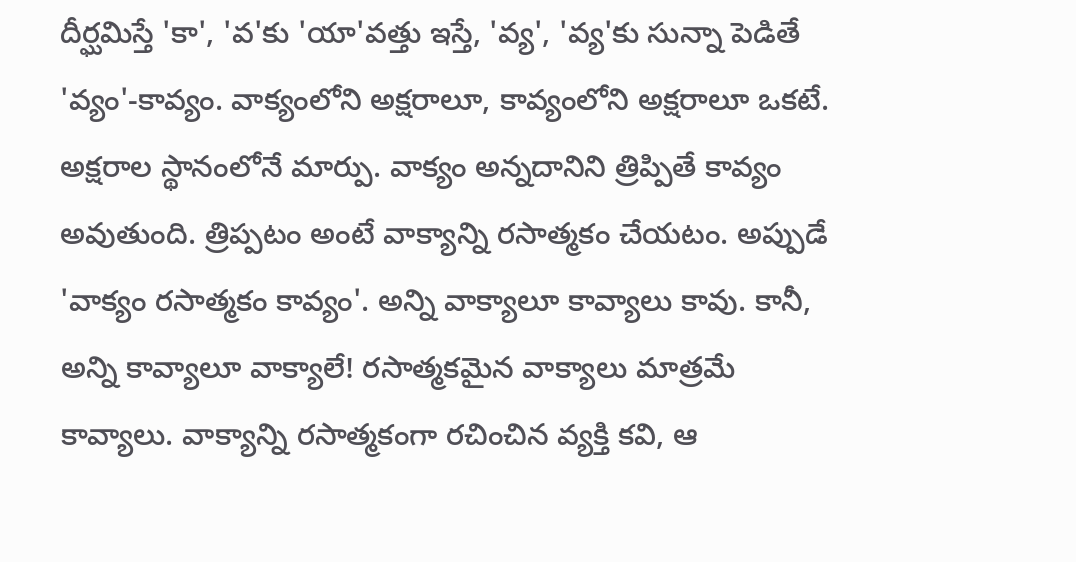దీర్ఘమిస్తే 'కా', 'వ'కు 'యా'వత్తు ఇస్తే, 'వ్య', 'వ్య'కు సున్నా పెడితే 'వ్యం'-కావ్యం. వాక్యంలోని అక్షరాలూ, కావ్యంలోని అక్షరాలూ ఒకటే. అక్షరాల స్థానంలోనే మార్పు. వాక్యం అన్నదానిని త్రిప్పితే కావ్యం అవుతుంది. త్రిప్పటం అంటే వాక్యాన్ని రసాత్మకం చేయటం. అప్పుడే 'వాక్యం రసాత్మకం కావ్యం'. అన్ని వాక్యాలూ కావ్యాలు కావు. కానీ, అన్ని కావ్యాలూ వాక్యాలే! రసాత్మకమైన వాక్యాలు మాత్రమే కావ్యాలు. వాక్యాన్ని రసాత్మకంగా రచించిన వ్యక్తి కవి, ఆ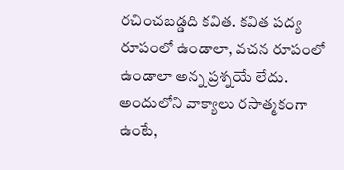రచించబడ్డది కవిత. కవిత పద్య రూపంలో ఉండాలా, వచన రూపంలో ఉండాలా అన్న ప్రశ్నయే లేదు. అందులోని వాక్యాలు రసాత్మకంగా ఉంటే,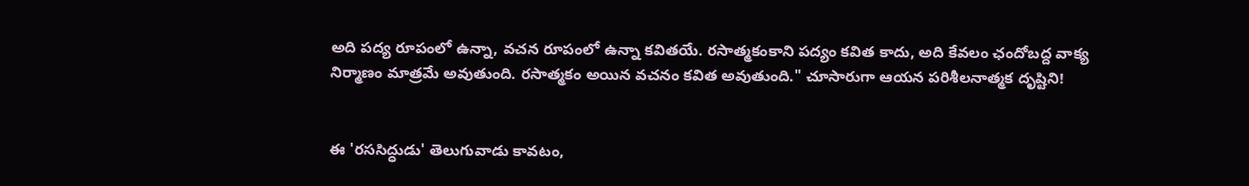అది పద్య రూపంలో ఉన్నా, వచన రూపంలో ఉన్నా కవితయే. రసాత్మకంకాని పద్యం కవిత కాదు, అది కేవలం ఛందోబద్ద వాక్య నిర్మాణం మాత్రమే అవుతుంది. రసాత్మకం అయిన వచనం కవిత అవుతుంది." చూసారుగా ఆయన పరిశీలనాత్మక దృష్టిని!


ఈ 'రససిద్ధుడు' తెలుగువాడు కావటం,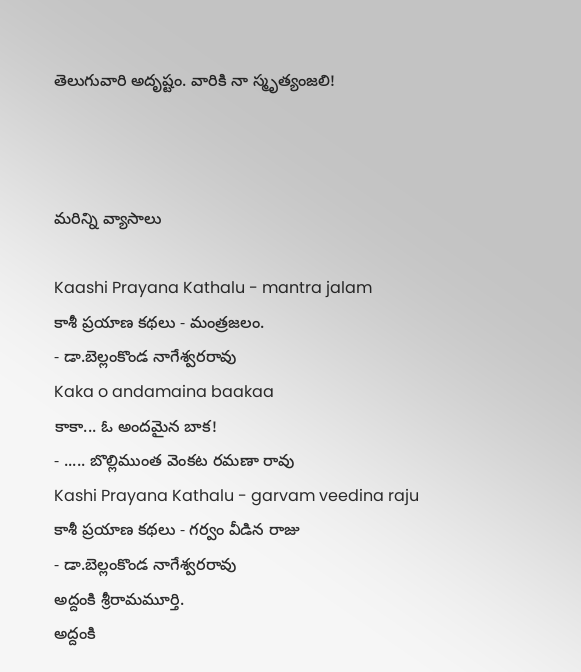తెలుగువారి అదృష్టం. వారికి నా స్మృత్యంజలి!



మరిన్ని వ్యాసాలు

Kaashi Prayana Kathalu - mantra jalam
కాశీ ప్రయాణ కథలు - మంత్రజలం.
- డా.బెల్లంకొండ నాగేశ్వరరావు
Kaka o andamaina baakaa
కాకా... ఓ అందమైన బాక!
- ..... బొల్లిముంత వెంకట రమణా రావు
Kashi Prayana Kathalu - garvam veedina raju
కాశీ ప్రయాణ కథలు - గర్వం వీడిన రాజు
- డా.బెల్లంకొండ నాగేశ్వరరావు
అద్దంకి శ్రీరామమూర్తి.
అద్దంకి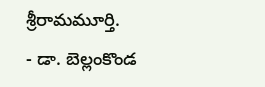శ్రీరామమూర్తి.
- డా. బెల్లంకొండ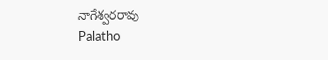నాగేశ్వరరావు
Palatho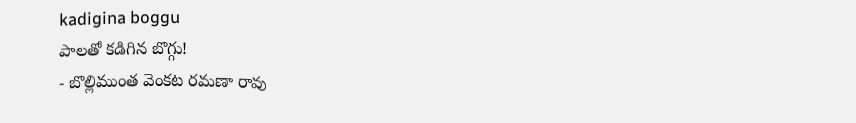kadigina boggu
పాలతో కడిగిన బొగ్గు!
- బొల్లిముంత వెంకట రమణా రావు